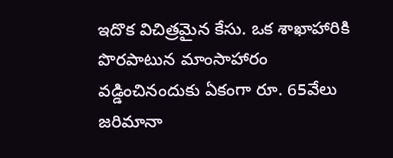ఇదొక విచిత్రమైన కేసు. ఒక శాఖాహారికి పొరపాటున మాంసాహారం వడ్డించినందుకు ఏకంగా రూ. 65వేలు జరిమానా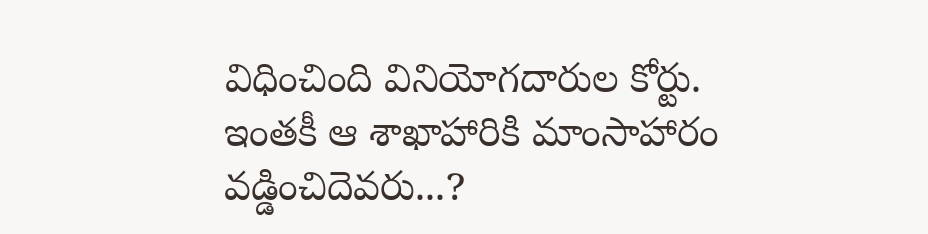విధించింది వినియోగదారుల కోర్టు. ఇంతకీ ఆ శాఖాహారికి మాంసాహారం వడ్డించిదెవరు...?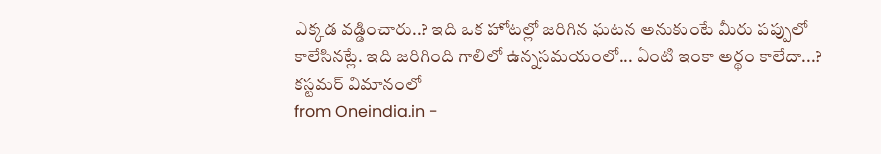ఎక్కడ వడ్డించారు..? ఇది ఒక హోటల్లో జరిగిన ఘటన అనుకుంటే మీరు పప్పులో కాలేసినట్లే. ఇది జరిగింది గాలిలో ఉన్నసమయంలో... ఏంటి ఇంకా అర్థం కాలేదా...? కస్టమర్ విమానంలో
from Oneindia.in -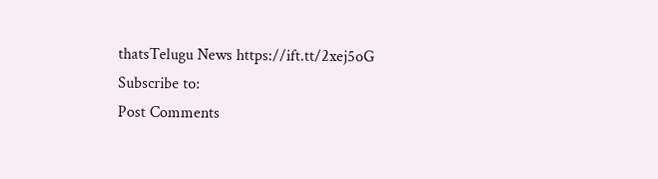thatsTelugu News https://ift.tt/2xej5oG
Subscribe to:
Post Comments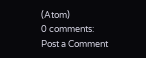(Atom)
0 comments:
Post a Comment